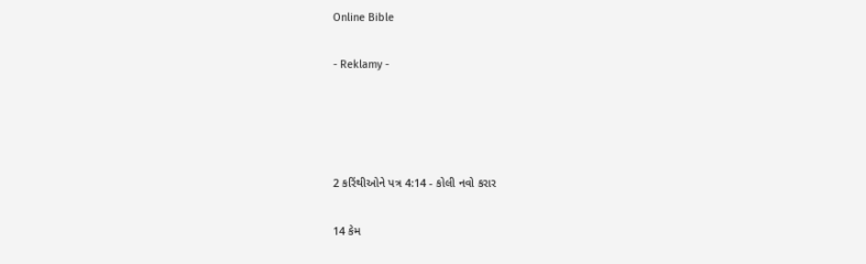Online Bible

- Reklamy -




2 કરિંથીઓને પત્ર 4:14 - કોલી નવો કરાર

14 કેમ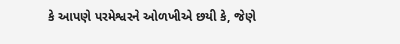કે આપણે પરમેશ્વરને ઓળખીએ છયી કે, જેણે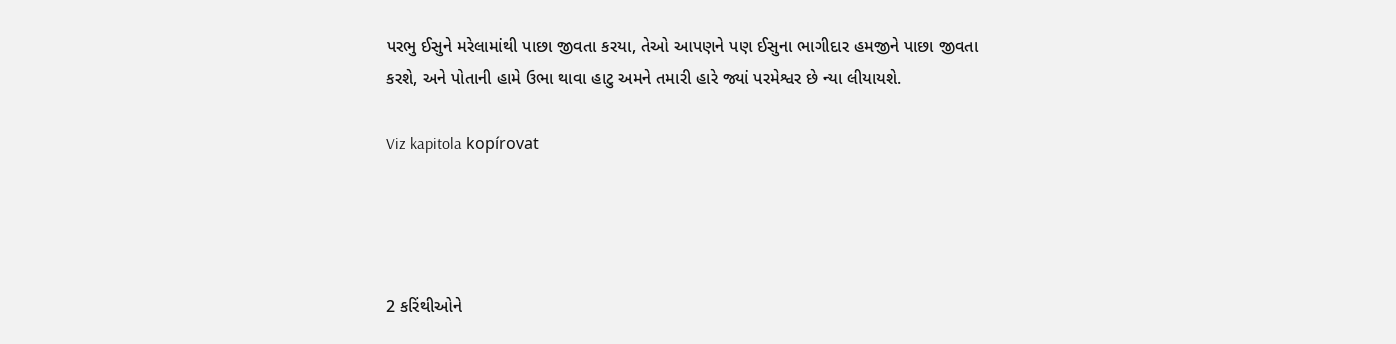પરભુ ઈસુને મરેલામાંથી પાછા જીવતા કરયા, તેઓ આપણને પણ ઈસુના ભાગીદાર હમજીને પાછા જીવતા કરશે, અને પોતાની હામે ઉભા થાવા હાટુ અમને તમારી હારે જ્યાં પરમેશ્વર છે ન્યા લીયાયશે.

Viz kapitola kopírovat




2 કરિંથીઓને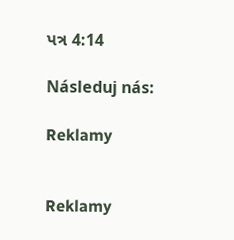પત્ર 4:14

Následuj nás:

Reklamy


Reklamy